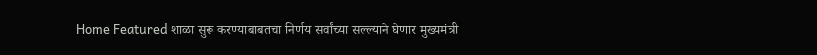Home Featured शाळा सुरू करण्याबाबतचा निर्णय सर्वांच्या सल्ल्याने घेणार मुख्यमंत्री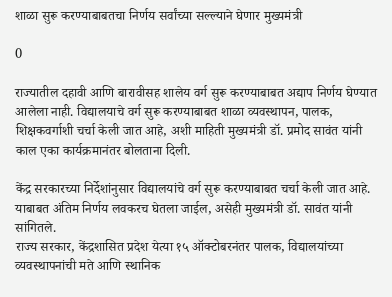शाळा सुरू करण्याबाबतचा निर्णय सर्वांच्या सल्ल्याने घेणार मुख्यमंत्री

0

राज्यातील दहावी आणि बारावीसह शालेय वर्ग सुरू करण्याबाबत अद्याप निर्णय घेण्यात आलेला नाही. विद्यालयाचे वर्ग सुरू करण्याबाबत शाळा व्यवस्थापन, पालक, शिक्षकवर्गाशी चर्चा केली जात आहे, अशी माहिती मुख्यमंत्री डॉ. प्रमोद सावंत यांनी काल एका कार्यक्रमानंतर बोलताना दिली.

केंद्र सरकारच्या निर्देशांनुसार विद्यालयांचे वर्ग सुरू करण्याबाबत चर्चा केली जात आहे. याबाबत अंतिम निर्णय लवकरच घेतला जाईल, असेही मुख्यमंत्री डॉ. सावंत यांनी सांगितले.
राज्य सरकार, केंद्रशासित प्रदेश येत्या १५ ऑक्टोबरनंतर पालक, विद्यालयांच्या व्यवस्थापनांची मते आणि स्थानिक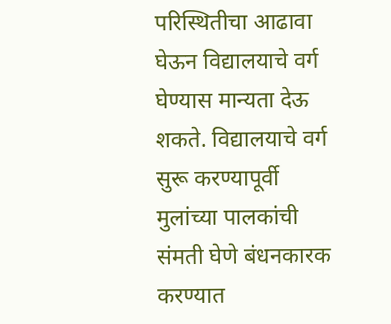परिस्थितीचा आढावा घेऊन विद्यालयाचे वर्ग घेण्यास मान्यता देऊ शकते. विद्यालयाचे वर्ग सुरू करण्यापूर्वी मुलांच्या पालकांची संमती घेणे बंधनकारक करण्यात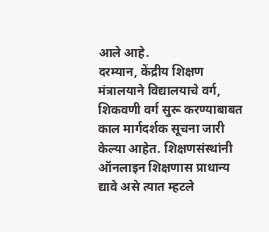आले आहे.
दरम्यान, केंद्रीय शिक्षण मंत्रालयाने विद्यालयाचे वर्ग, शिकवणी वर्ग सुरू करण्याबाबत काल मार्गदर्शक सूचना जारी केल्या आहेत. शिक्षणसंस्थांनी ऑनलाइन शिक्षणास प्राधान्य द्यावे असे त्यात म्हटले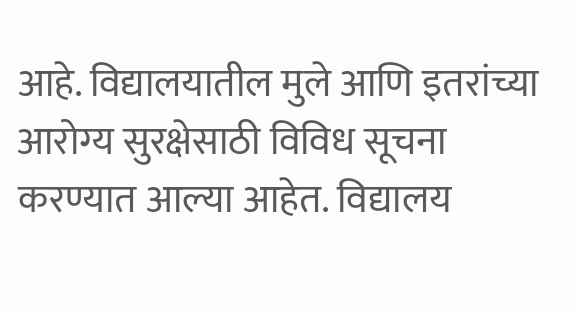आहे. विद्यालयातील मुले आणि इतरांच्या आरोग्य सुरक्षेसाठी विविध सूचना करण्यात आल्या आहेत. विद्यालय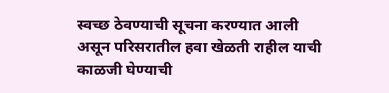स्वच्छ ठेवण्याची सूचना करण्यात आली असून परिसरातील हवा खेळती राहील याची काळजी घेण्याची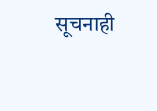सूचनाही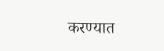करण्यात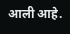आली आहे.